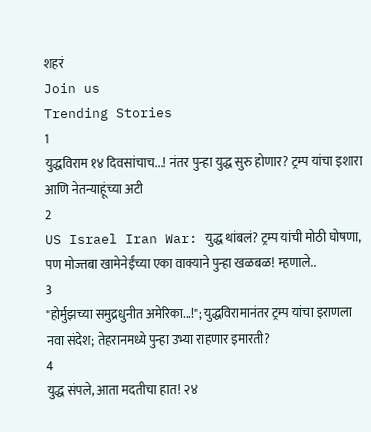शहरं
Join us
Trending Stories
1
युद्धविराम १४ दिवसांचाच...! नंतर पुन्हा युद्ध सुरु होणार? ट्रम्प यांचा इशारा आणि नेतन्याहूंच्या अटी
2
US Israel Iran War: युद्ध थांबलं? ट्रम्प यांची मोठी घोषणा, पण मोज्तबा खामेनेईंच्या एका वाक्याने पुन्हा खळबळ! म्हणाले..
3
"होर्मुझच्या समुद्रधुनीत अमेरिका...!"; युद्धविरामानंतर ट्रम्प यांचा इराणला नवा संदेश; तेहरानमध्ये पुन्हा उभ्या राहणार इमारती?
4
युद्ध संपले, आता मदतीचा हात! २४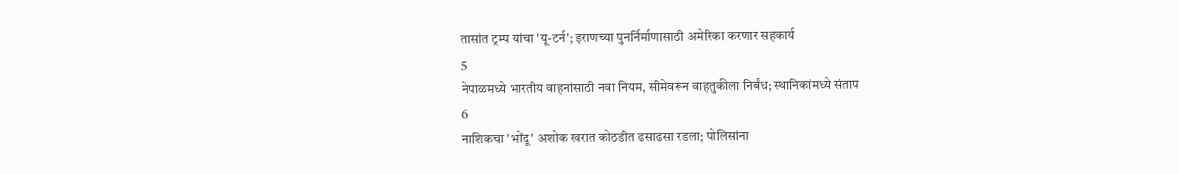तासांत ट्रम्प यांचा 'यू-टर्न'; इराणच्या पुनर्निर्माणासाठी अमेरिका करणार सहकार्य
5
नेपाळमध्ये भारतीय वाहनांसाठी नवा नियम, सीमेवरून वाहतुकीला निर्बंध; स्थानिकांमध्ये संताप
6
नाशिकचा 'भोंदू' अशोक खरात कोठडीत ढसाढसा रडला; पोलिसांना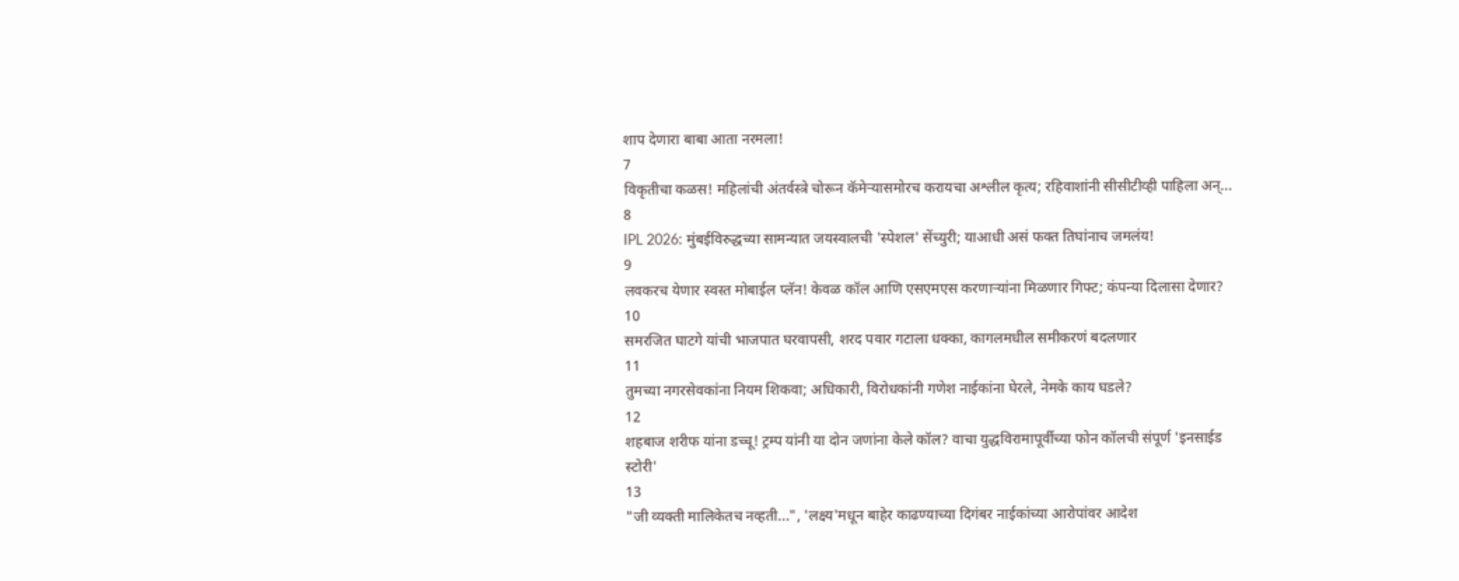शाप देणारा बाबा आता नरमला!
7
विकृतीचा कळस! महिलांची अंतर्वस्त्रे चोरून कॅमेऱ्यासमोरच करायचा अश्लील कृत्य; रहिवाशांनी सीसीटीव्ही पाहिला अन्...
8
IPL 2026: मुंबईविरुद्धच्या सामन्यात जयस्वालची 'स्पेशल' सेंच्युरी; याआधी असं फक्त तिघांनाच जमलंय!
9
लवकरच येणार स्वस्त मोबाईल प्लॅन! केवळ कॉल आणि एसएमएस करणाऱ्यांना मिळणार गिफ्ट; कंपन्या दिलासा देणार?
10
समरजित घाटगे यांची भाजपात घरवापसी, शरद पवार गटाला धक्का, कागलमधील समीकरणं बदलणार
11
तुमच्या नगरसेवकांना नियम शिकवा; अधिकारी, विरोधकांनी गणेश नाईकांना घेरले, नेमके काय घडले?
12
शहबाज शरीफ यांना डच्चू! ट्रम्प यांनी या दोन जणांना केले कॉल? वाचा युद्धविरामापूर्वीच्या फोन कॉलची संपूर्ण 'इनसाईड स्टोरी'
13
"जी व्यक्ती मालिकेतच नव्हती...", 'लक्ष्य'मधून बाहेर काढण्याच्या दिगंबर नाईकांच्या आरोपांवर आदेश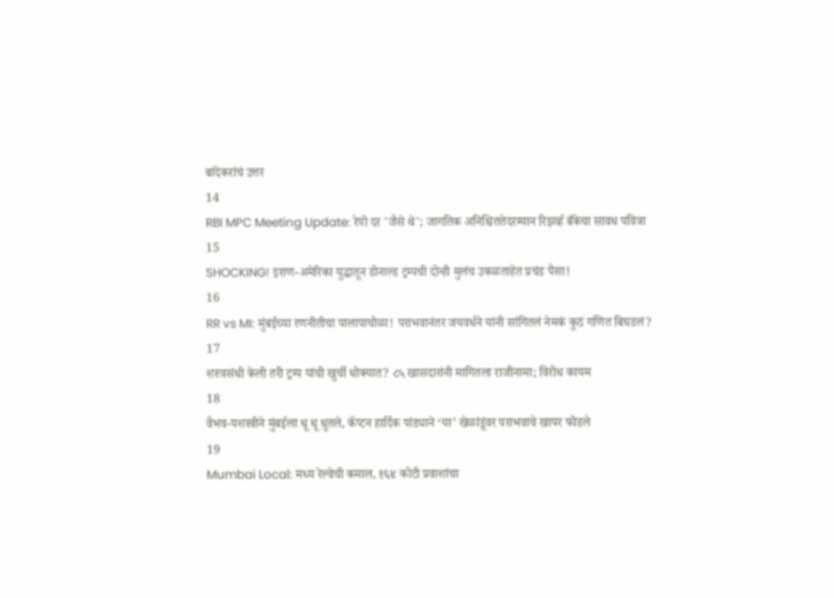बांदेकरांचं उत्तर
14
RBI MPC Meeting Update: रेपो दर 'जैसे थे'; जागतिक अनिश्चिततेदरम्यान रिझर्व्ह बँकेचा सावध पवित्रा
15
SHOCKING! इराण-अमेरिका युद्धातून डोनाल्ड ट्रम्पची दोन्ही मुलंच उकळताहेत प्रचंड पैसा!
16
RR vs MI: मुंबईच्या रणनीतीचा पालापाचोळा! पराभवानंतर जयवर्धने यांनी सांगितलं नेमकं कुठं गणित बिघडलं?
17
शस्त्रसंधी केली तरी ट्रम्प यांची खुर्ची धोक्यात? ८५ खासदारांनी मागितला राजीनामा; विरोध कायम
18
वैभव-यशस्वीने मुंबईला धू धू धुतले, कॅप्टन हार्दिक पांड्याने ‘या’ खेळांडूंवर पराभवाचे खापर फोडले
19
Mumbai Local: मध्य रेल्वेची कमाल, १६४ कोटी प्रवाशांचा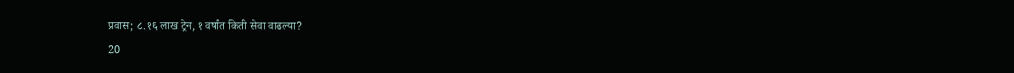प्रवास; ८.१६ लाख ट्रेन, १ वर्षांत किती सेवा वाढल्या?
20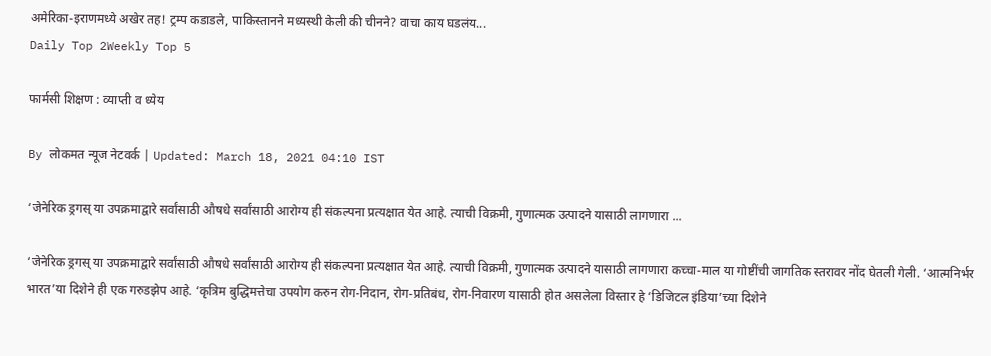अमेरिका-इराणमध्ये अखेर तह! ट्रम्प कडाडले, पाकिस्तानने मध्यस्थी केली की चीनने? वाचा काय घडलंय...
Daily Top 2Weekly Top 5

फार्मसी शिक्षण : व्याप्ती व ध्येय

By लोकमत न्यूज नेटवर्क | Updated: March 18, 2021 04:10 IST

‘जेनेरिक ड्रगस् या उपक्रमाद्वारे सर्वांसाठी औषधे सर्वांसाठी आरोग्य ही संकल्पना प्रत्यक्षात येत आहे. त्याची विक्रमी, गुणात्मक उत्पादने यासाठी लागणारा ...

‘जेनेरिक ड्रगस् या उपक्रमाद्वारे सर्वांसाठी औषधे सर्वांसाठी आरोग्य ही संकल्पना प्रत्यक्षात येत आहे. त्याची विक्रमी, गुणात्मक उत्पादने यासाठी लागणारा कच्चा-माल या गोष्टींची जागतिक स्तरावर नोंद घेतली गेली. ‘आत्मनिर्भर भारत’या दिशेने ही एक गरुडझेप आहे. ‘कृत्रिम बुद्धिमत्तेचा उपयोग करुन रोग-निदान, रोग-प्रतिबंध, रोग-निवारण यासाठी होत असलेला विस्तार हे ‘डिजिटल इंडिया’च्या दिशेने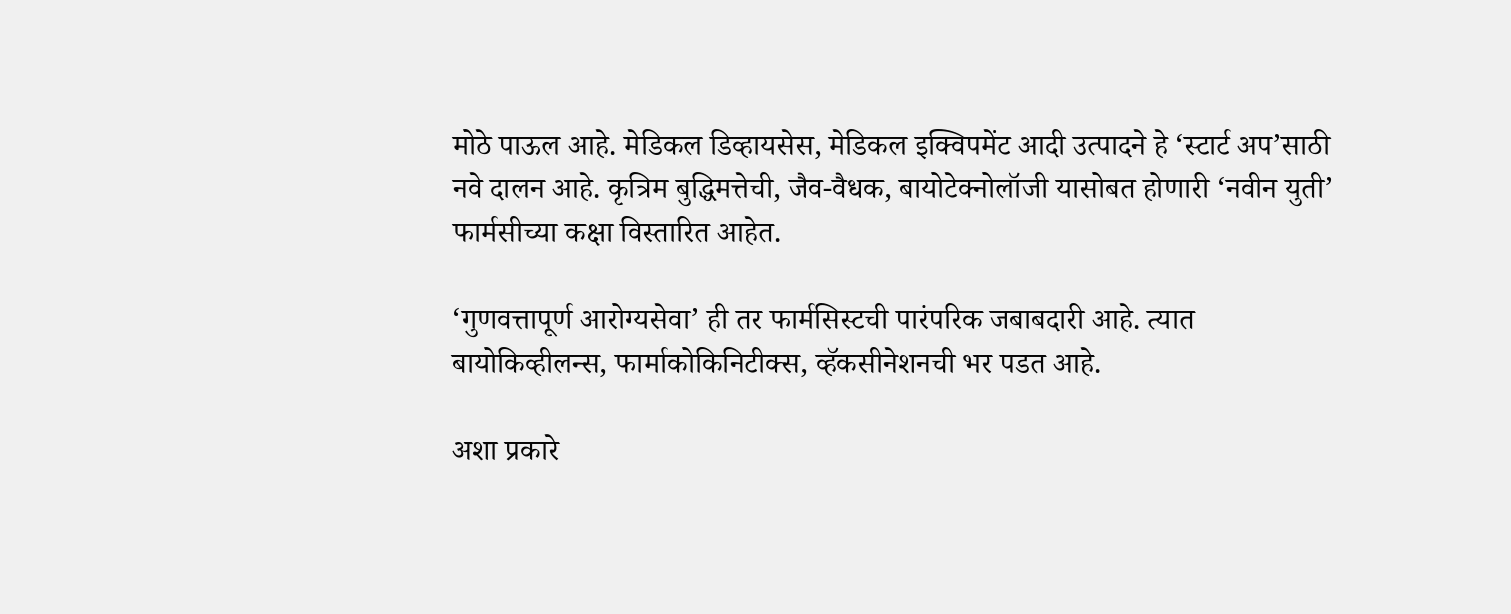मोठे पाऊल आहे. मेडिकल डिव्हायसेस, मेडिकल इक्विपमेंट आदी उत्पादने हे ‘स्टार्ट अप’साठी नवे दालन आहे. कृत्रिम बुद्धिमत्तेची, जैव-वैधक, बायोटेक्नोलॉजी यासोबत होणारी ‘नवीन युती’ फार्मसीच्या कक्षा विस्तारित आहेत.

‘गुणवत्तापूर्ण आरोग्यसेवा’ ही तर फार्मसिस्टची पारंपरिक जबाबदारी आहे. त्यात बायोकिव्हीलन्स, फार्माकोकिनिटीक्स, व्हॅकसीनेशनची भर पडत आहे.

अशा प्रकारे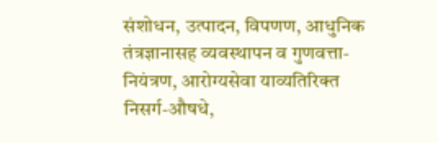संशोधन, उत्पादन, विपणण, आधुनिक तंत्रज्ञानासह व्यवस्थापन व गुणवत्ता-नियंत्रण, आरोग्यसेवा याव्यतिरिक्त निसर्ग-औषधे,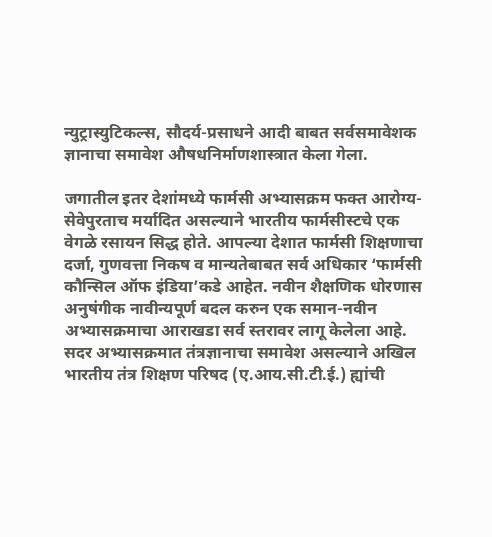न्युट्रास्युटिकल्स, सौदर्य-प्रसाधने आदी बाबत सर्वसमावेशक ज्ञानाचा समावेश औषधनिर्माणशास्त्रात केला गेला.

जगातील इतर देशांमध्ये फार्मसी अभ्यासक्रम फक्त आरोग्य-सेवेपुरताच मर्यादित असल्याने भारतीय फार्मसीस्टचे एक वेगळे रसायन सिद्ध होते. आपल्या देशात फार्मसी शिक्षणाचा दर्जा, गुणवत्ता निकष व मान्यतेबाबत सर्व अधिकार ‘फार्मसी कौन्सिल ऑफ इंडिया’कडे आहेत. नवीन शैक्षणिक धोरणास अनुषंगीक नावीन्यपूर्ण बदल करुन एक समान-नवीन अभ्यासक्रमाचा आराखडा सर्व स्तरावर लागू केलेला आहे. सदर अभ्यासक्रमात तंत्रज्ञानाचा समावेश असल्याने अखिल भारतीय तंत्र शिक्षण परिषद (ए.आय.सी.टी.ई.) ह्यांची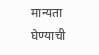मान्यता घेण्याची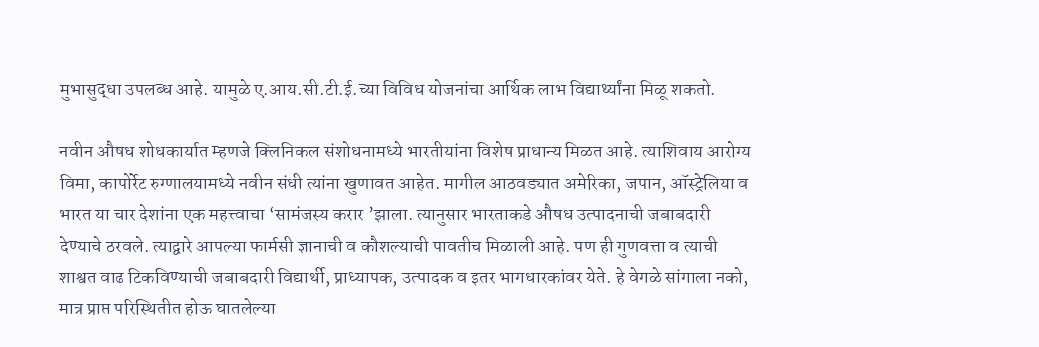मुभासुद्धा उपलब्ध आहे. यामुळे ए.आय.सी.टी.ई.च्या विविध योजनांचा आर्थिक लाभ विद्यार्थ्यांना मिळू शकतो.

नवीन औषध शोधकार्यात म्हणजे क्लिनिकल संशोधनामध्ये भारतीयांना विशेष प्राधान्य मिळत आहे. त्याशिवाय आरोग्य विमा, कापोर्रेट रुग्णालयामध्ये नवीन संधी त्यांना खुणावत आहेत. मागील आठवड्यात अमेरिका, जपान, ऑस्ट्रेलिया व भारत या चार देशांना एक महत्त्वाचा ‘सामंजस्य करार ’झाला. त्यानुसार भारताकडे औषध उत्पादनाची जबाबदारी देण्याचे ठरवले. त्याद्वारे आपल्या फार्मसी ज्ञानाची व कौशल्याची पावतीच मिळाली आहे. पण ही गुणवत्ता व त्याची शाश्वत वाढ टिकविण्याची जबाबदारी विद्यार्थी, प्राध्यापक, उत्पादक व इतर भागधारकांवर येते. हे वेगळे सांगाला नको, मात्र प्राप्त परिस्थितीत होऊ घातलेल्या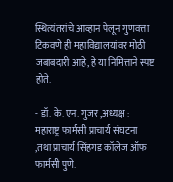स्थित्यंतरांचे आव्हान पेलून गुणवत्ता टिकवणे ही महाविद्यालयांवर मोठी जबाबदारी आहे, हे या निमित्ताने स्पष्ट होते.

- डॉ. के. एन. गुजर ,अध्यक्ष : महाराष्ट्र फार्मसी प्राचार्य संघटना ,तथा प्राचार्य सिंहगड कॉलेज ऑफ फार्मसी पुणे.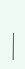———